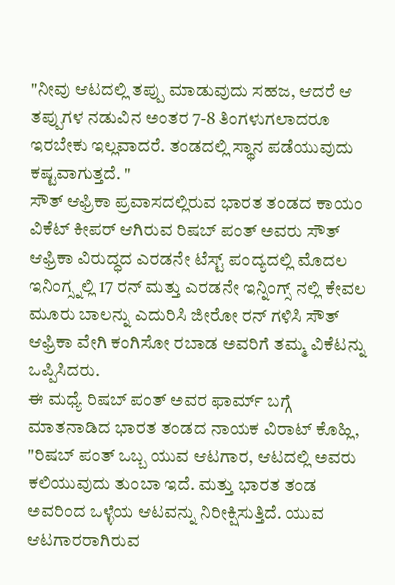"ನೀವು ಆಟದಲ್ಲಿ ತಪ್ಪು ಮಾಡುವುದು ಸಹಜ, ಆದರೆ ಆ ತಪ್ಪುಗಳ ನಡುವಿನ ಅಂತರ 7-8 ತಿಂಗಳುಗಲಾದರೂ ಇರಬೇಕು ಇಲ್ಲವಾದರೆ. ತಂಡದಲ್ಲಿ ಸ್ಥಾನ ಪಡೆಯುವುದು ಕಷ್ಟವಾಗುತ್ತದೆ. "
ಸೌತ್ ಆಫ್ರಿಕಾ ಪ್ರವಾಸದಲ್ಲಿರುವ ಭಾರತ ತಂಡದ ಕಾಯಂ ವಿಕೆಟ್ ಕೀಪರ್ ಆಗಿರುವ ರಿಷಬ್ ಪಂತ್ ಅವರು ಸೌತ್ ಆಫ್ರಿಕಾ ವಿರುದ್ಧದ ಎರಡನೇ ಟೆಸ್ಟ್ ಪಂದ್ಯದಲ್ಲಿ ಮೊದಲ ಇನಿಂಗ್ಸ್ನಲ್ಲಿ 17 ರನ್ ಮತ್ತು ಎರಡನೇ ಇನ್ನಿಂಗ್ಸ್ ನಲ್ಲಿ ಕೇವಲ ಮೂರು ಬಾಲನ್ನು ಎದುರಿಸಿ ಜೀರೋ ರನ್ ಗಳಿಸಿ ಸೌತ್ ಆಫ್ರಿಕಾ ವೇಗಿ ಕಂಗಿಸೋ ರಬಾಡ ಅವರಿಗೆ ತಮ್ಮ ವಿಕೆಟನ್ನು ಒಪ್ಪಿಸಿದರು.
ಈ ಮಧ್ಯೆ ರಿಷಬ್ ಪಂತ್ ಅವರ ಫಾರ್ಮ್ ಬಗ್ಗೆ ಮಾತನಾಡಿದ ಭಾರತ ತಂಡದ ನಾಯಕ ವಿರಾಟ್ ಕೊಹ್ಲಿ, "ರಿಷಬ್ ಪಂತ್ ಒಬ್ಬ ಯುವ ಆಟಗಾರ, ಆಟದಲ್ಲಿ ಅವರು ಕಲಿಯುವುದು ತುಂಬಾ ಇದೆ. ಮತ್ತು ಭಾರತ ತಂಡ ಅವರಿಂದ ಒಳ್ಳೆಯ ಆಟವನ್ನು ನಿರೀಕ್ಷಿಸುತ್ತಿದೆ. ಯುವ ಆಟಗಾರರಾಗಿರುವ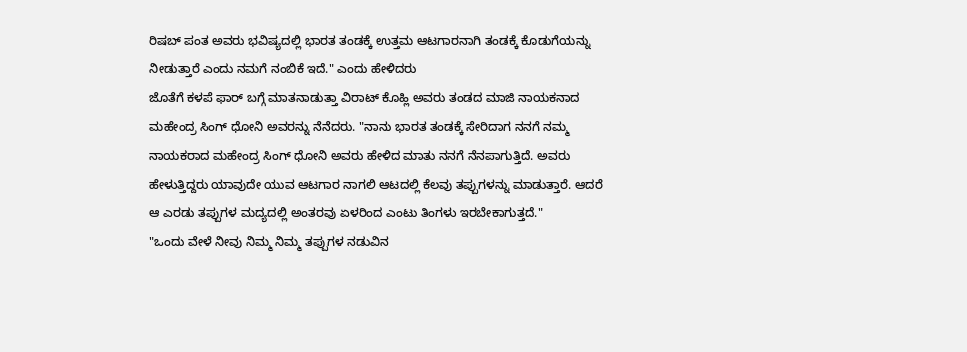ರಿಷಬ್ ಪಂತ ಅವರು ಭವಿಷ್ಯದಲ್ಲಿ ಭಾರತ ತಂಡಕ್ಕೆ ಉತ್ತಮ ಆಟಗಾರನಾಗಿ ತಂಡಕ್ಕೆ ಕೊಡುಗೆಯನ್ನು ನೀಡುತ್ತಾರೆ ಎಂದು ನಮಗೆ ನಂಬಿಕೆ ಇದೆ." ಎಂದು ಹೇಳಿದರು
ಜೊತೆಗೆ ಕಳಪೆ ಫಾರ್ ಬಗ್ಗೆ ಮಾತನಾಡುತ್ತಾ ವಿರಾಟ್ ಕೊಹ್ಲಿ ಅವರು ತಂಡದ ಮಾಜಿ ನಾಯಕನಾದ ಮಹೇಂದ್ರ ಸಿಂಗ್ ಧೋನಿ ಅವರನ್ನು ನೆನೆದರು. "ನಾನು ಭಾರತ ತಂಡಕ್ಕೆ ಸೇರಿದಾಗ ನನಗೆ ನಮ್ಮ ನಾಯಕರಾದ ಮಹೇಂದ್ರ ಸಿಂಗ್ ಧೋನಿ ಅವರು ಹೇಳಿದ ಮಾತು ನನಗೆ ನೆನಪಾಗುತ್ತಿದೆ. ಅವರು ಹೇಳುತ್ತಿದ್ದರು ಯಾವುದೇ ಯುವ ಆಟಗಾರ ನಾಗಲಿ ಆಟದಲ್ಲಿ ಕೆಲವು ತಪ್ಪುಗಳನ್ನು ಮಾಡುತ್ತಾರೆ. ಆದರೆ ಆ ಎರಡು ತಪ್ಪುಗಳ ಮದ್ಯದಲ್ಲಿ ಅಂತರವು ಏಳರಿಂದ ಎಂಟು ತಿಂಗಳು ಇರಬೇಕಾಗುತ್ತದೆ."
"ಒಂದು ವೇಳೆ ನೀವು ನಿಮ್ಮ ನಿಮ್ಮ ತಪ್ಪುಗಳ ನಡುವಿನ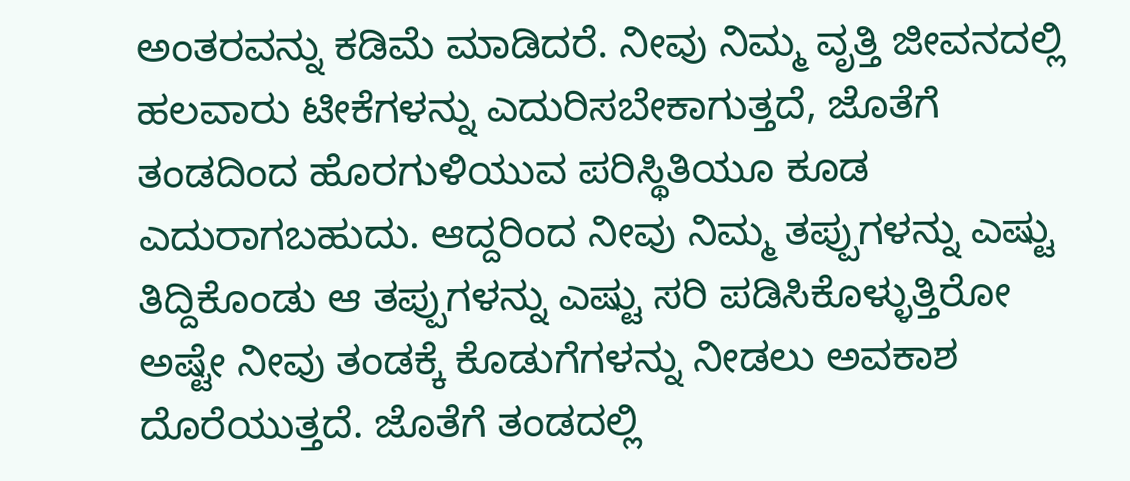ಅಂತರವನ್ನು ಕಡಿಮೆ ಮಾಡಿದರೆ. ನೀವು ನಿಮ್ಮ ವೃತ್ತಿ ಜೀವನದಲ್ಲಿ ಹಲವಾರು ಟೀಕೆಗಳನ್ನು ಎದುರಿಸಬೇಕಾಗುತ್ತದೆ, ಜೊತೆಗೆ ತಂಡದಿಂದ ಹೊರಗುಳಿಯುವ ಪರಿಸ್ಥಿತಿಯೂ ಕೂಡ ಎದುರಾಗಬಹುದು. ಆದ್ದರಿಂದ ನೀವು ನಿಮ್ಮ ತಪ್ಪುಗಳನ್ನು ಎಷ್ಟು ತಿದ್ದಿಕೊಂಡು ಆ ತಪ್ಪುಗಳನ್ನು ಎಷ್ಟು ಸರಿ ಪಡಿಸಿಕೊಳ್ಳುತ್ತಿರೋ ಅಷ್ಟೇ ನೀವು ತಂಡಕ್ಕೆ ಕೊಡುಗೆಗಳನ್ನು ನೀಡಲು ಅವಕಾಶ ದೊರೆಯುತ್ತದೆ. ಜೊತೆಗೆ ತಂಡದಲ್ಲಿ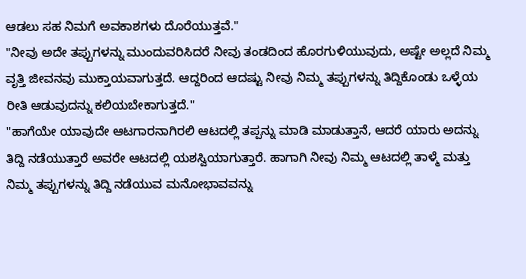ಆಡಲು ಸಹ ನಿಮಗೆ ಅವಕಾಶಗಳು ದೊರೆಯುತ್ತವೆ."
"ನೀವು ಅದೇ ತಪ್ಪುಗಳನ್ನು ಮುಂದುವರಿಸಿದರೆ ನೀವು ತಂಡದಿಂದ ಹೊರಗುಳಿಯುವುದು, ಅಷ್ಟೇ ಅಲ್ಲದೆ ನಿಮ್ಮ ವೃತ್ತಿ ಜೀವನವು ಮುಕ್ತಾಯವಾಗುತ್ತದೆ. ಆದ್ದರಿಂದ ಆದಷ್ಟು ನೀವು ನಿಮ್ಮ ತಪ್ಪುಗಳನ್ನು ತಿದ್ದಿಕೊಂಡು ಒಳ್ಳೆಯ ರೀತಿ ಆಡುವುದನ್ನು ಕಲಿಯಬೇಕಾಗುತ್ತದೆ."
"ಹಾಗೆಯೇ ಯಾವುದೇ ಆಟಗಾರನಾಗಿರಲಿ ಆಟದಲ್ಲಿ ತಪ್ಪನ್ನು ಮಾಡಿ ಮಾಡುತ್ತಾನೆ, ಆದರೆ ಯಾರು ಅದನ್ನು ತಿದ್ದಿ ನಡೆಯುತ್ತಾರೆ ಅವರೇ ಆಟದಲ್ಲಿ ಯಶಸ್ವಿಯಾಗುತ್ತಾರೆ. ಹಾಗಾಗಿ ನೀವು ನಿಮ್ಮ ಆಟದಲ್ಲಿ ತಾಳ್ಮೆ ಮತ್ತು ನಿಮ್ಮ ತಪ್ಪುಗಳನ್ನು ತಿದ್ದಿ ನಡೆಯುವ ಮನೋಭಾವವನ್ನು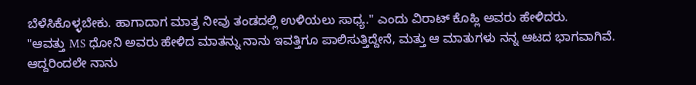ಬೆಳೆಸಿಕೊಳ್ಳಬೇಕು. ಹಾಗಾದಾಗ ಮಾತ್ರ ನೀವು ತಂಡದಲ್ಲಿ ಉಳಿಯಲು ಸಾಧ್ಯ." ಎಂದು ವಿರಾಟ್ ಕೊಹ್ಲಿ ಅವರು ಹೇಳಿದರು.
"ಆವತ್ತು MS ಧೋನಿ ಅವರು ಹೇಳಿದ ಮಾತನ್ನು ನಾನು ಇವತ್ತಿಗೂ ಪಾಲಿಸುತ್ತಿದ್ದೇನೆ, ಮತ್ತು ಆ ಮಾತುಗಳು ನನ್ನ ಆಟದ ಭಾಗವಾಗಿವೆ. ಆದ್ದರಿಂದಲೇ ನಾನು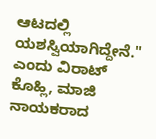ಆಟದಲ್ಲಿ ಯಶಸ್ವಿಯಾಗಿದ್ದೇನೆ." ಎಂದು ವಿರಾಟ್ ಕೊಹ್ಲಿ, ಮಾಜಿ ನಾಯಕರಾದ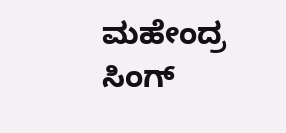ಮಹೇಂದ್ರ ಸಿಂಗ್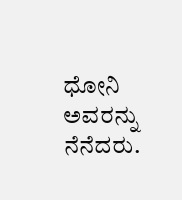ಧೋನಿ ಅವರನ್ನು ನೆನೆದರು.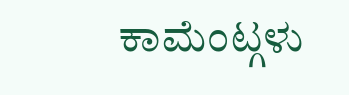ಕಾಮೆಂಟ್ಗಳು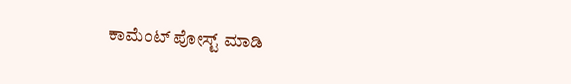ಕಾಮೆಂಟ್ ಪೋಸ್ಟ್ ಮಾಡಿ